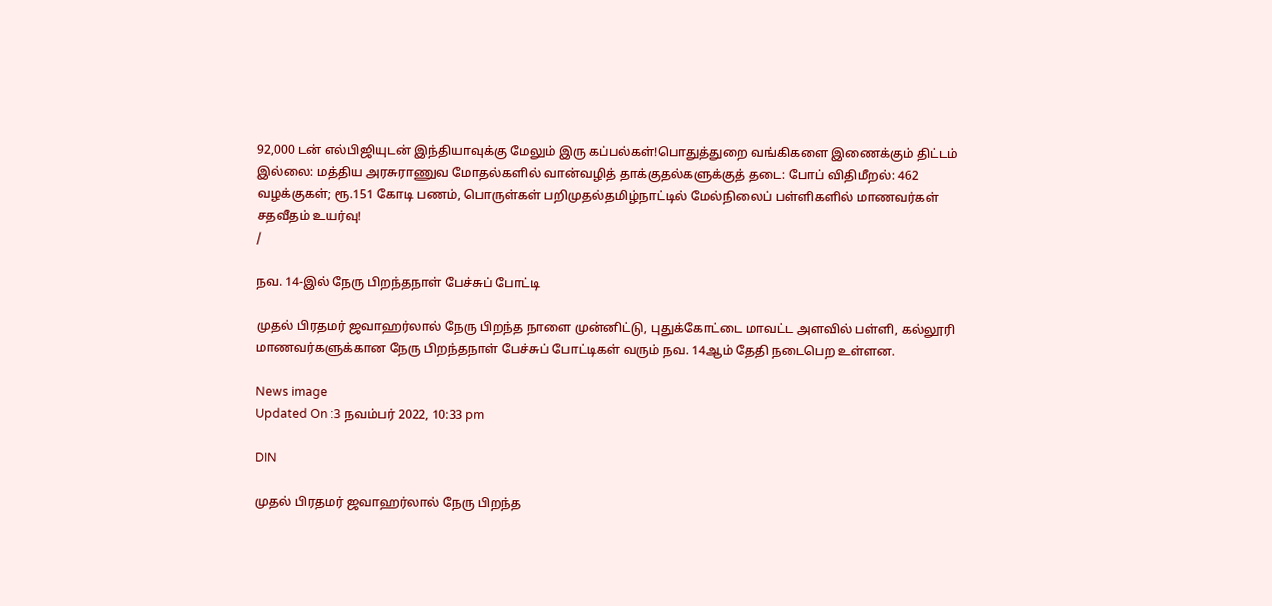92,000 டன் எல்பிஜியுடன் இந்தியாவுக்கு மேலும் இரு கப்பல்கள்!பொதுத்துறை வங்கிகளை இணைக்கும் திட்டம் இல்லை: மத்திய அரசுராணுவ மோதல்களில் வான்வழித் தாக்குதல்களுக்குத் தடை: போப் விதிமீறல்: 462 வழக்குகள்; ரூ.151 கோடி பணம், பொருள்கள் பறிமுதல்தமிழ்நாட்டில் மேல்நிலைப் பள்ளிகளில் மாணவர்கள் சதவீதம் உயர்வு!
/

நவ. 14-இல் நேரு பிறந்தநாள் பேச்சுப் போட்டி

முதல் பிரதமர் ஜவாஹர்லால் நேரு பிறந்த நாளை முன்னிட்டு, புதுக்கோட்டை மாவட்ட அளவில் பள்ளி, கல்லூரி மாணவர்களுக்கான நேரு பிறந்தநாள் பேச்சுப் போட்டிகள் வரும் நவ. 14ஆம் தேதி நடைபெற உள்ளன.

News image
Updated On :3 நவம்பர் 2022, 10:33 pm

DIN

முதல் பிரதமர் ஜவாஹர்லால் நேரு பிறந்த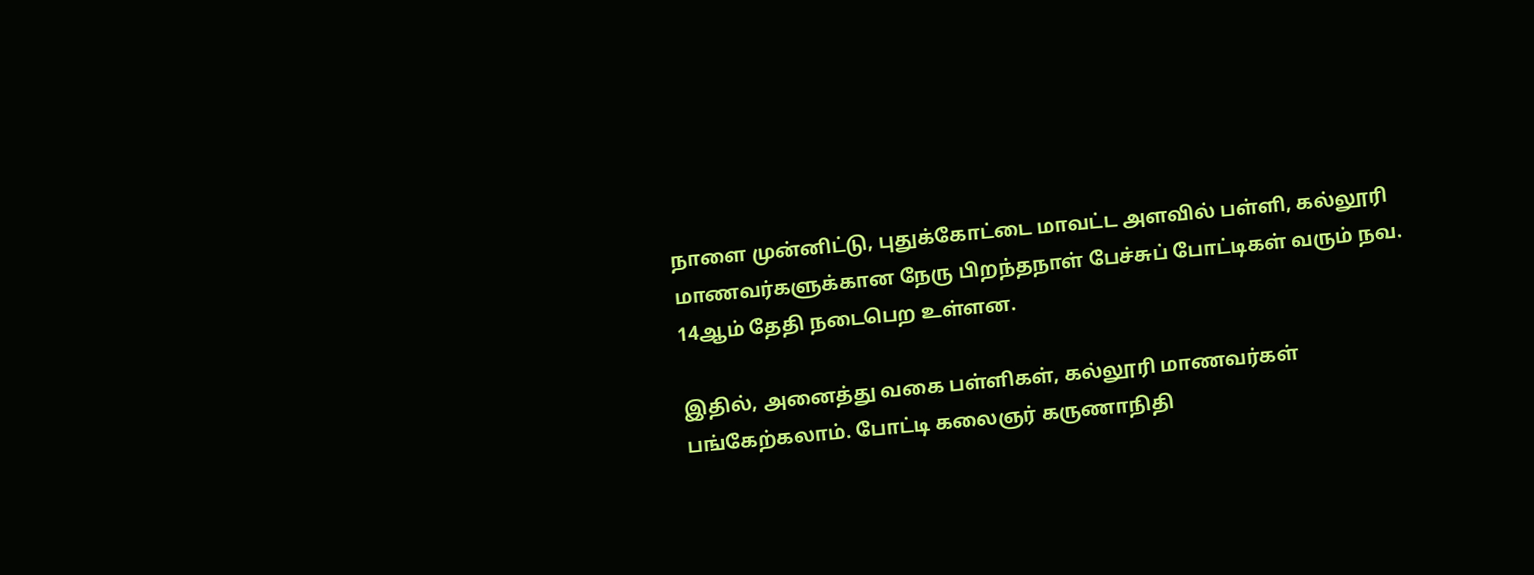நாளை முன்னிட்டு, புதுக்கோட்டை மாவட்ட அளவில் பள்ளி, கல்லூரி மாணவர்களுக்கான நேரு பிறந்தநாள் பேச்சுப் போட்டிகள் வரும் நவ. 14ஆம் தேதி நடைபெற உள்ளன.

இதில், அனைத்து வகை பள்ளிகள், கல்லூரி மாணவர்கள் பங்கேற்கலாம். போட்டி கலைஞர் கருணாநிதி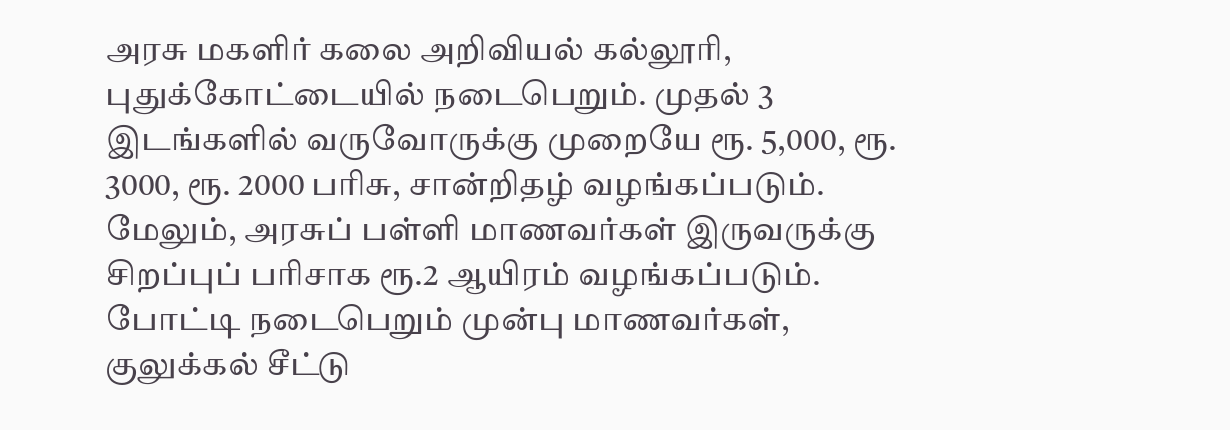அரசு மகளிர் கலை அறிவியல் கல்லூரி, புதுக்கோட்டையில் நடைபெறும். முதல் 3 இடங்களில் வருவோருக்கு முறையே ரூ. 5,000, ரூ. 3000, ரூ. 2000 பரிசு, சான்றிதழ் வழங்கப்படும். மேலும், அரசுப் பள்ளி மாணவர்கள் இருவருக்கு சிறப்புப் பரிசாக ரூ.2 ஆயிரம் வழங்கப்படும். போட்டி நடைபெறும் முன்பு மாணவர்கள், குலுக்கல் சீட்டு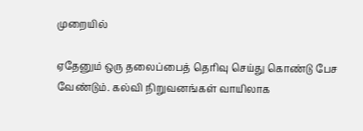முறையில்

ஏதேனும் ஒரு தலைப்பைத் தெரிவு செய்து கொண்டு பேச வேண்டும். கல்வி நிறுவனங்கள் வாயிலாக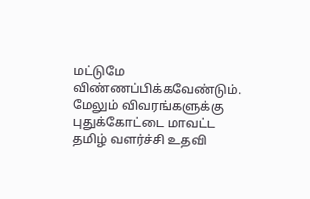மட்டுமே விண்ணப்பிக்கவேண்டும். மேலும் விவரங்களுக்கு புதுக்கோட்டை மாவட்ட தமிழ் வளர்ச்சி உதவி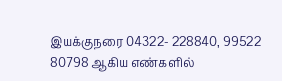இயக்குநரை 04322- 228840, 99522 80798 ஆகிய எண்களில்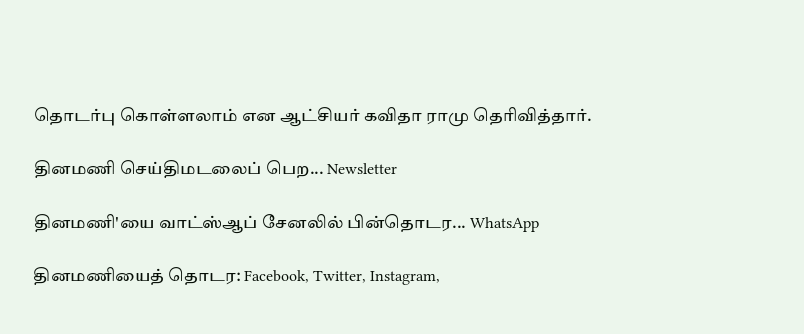தொடர்பு கொள்ளலாம் என ஆட்சியர் கவிதா ராமு தெரிவித்தார்.

தினமணி செய்திமடலைப் பெற... Newsletter

தினமணி'யை வாட்ஸ்ஆப் சேனலில் பின்தொடர... WhatsApp

தினமணியைத் தொடர: Facebook, Twitter, Instagram,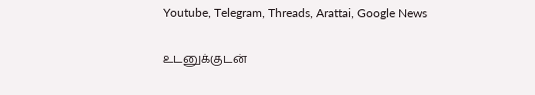Youtube, Telegram, Threads, Arattai, Google News

உடனுக்குடன்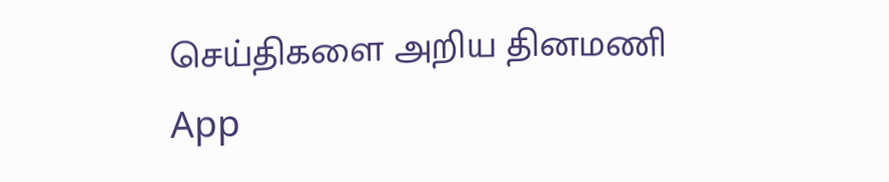செய்திகளை அறிய தினமணி App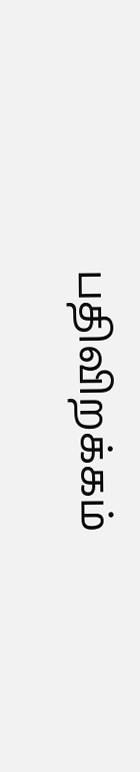பதிவிறக்கம்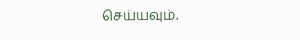செய்யவும்.